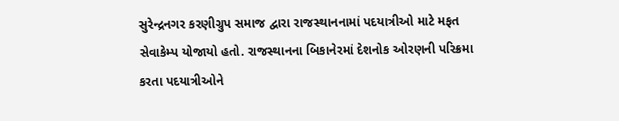સુરેન્દ્રનગર કરણીગ્રુપ સમાજ દ્વારા રાજસ્થાનનામાં પદયાત્રીઓ માટે મફત સેવાકેમ્પ યોજાયો હતો. રાજસ્થાનના બિકાનેરમાં દેશનોક ઓરણની પરિક્રમા કરતા પદયાત્રીઓને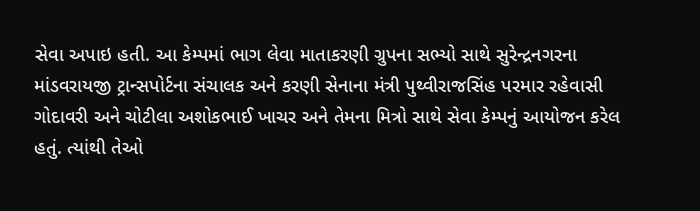સેવા અપાઇ હતી. આ કેમ્પમાં ભાગ લેવા માતાકરણી ગ્રુપના સભ્યો સાથે સુરેન્દ્રનગરના માંડવરાયજી ટ્રાન્સપોર્ટના સંચાલક અને કરણી સેનાના મંત્રી પુથ્વીરાજસિંહ પરમાર રહેવાસી ગોદાવરી અને ચોટીલા અશોકભાઈ ખાચર અને તેમના મિત્રો સાથે સેવા કેમ્પનું આયોજન કરેલ હતું. ત્યાંથી તેઓ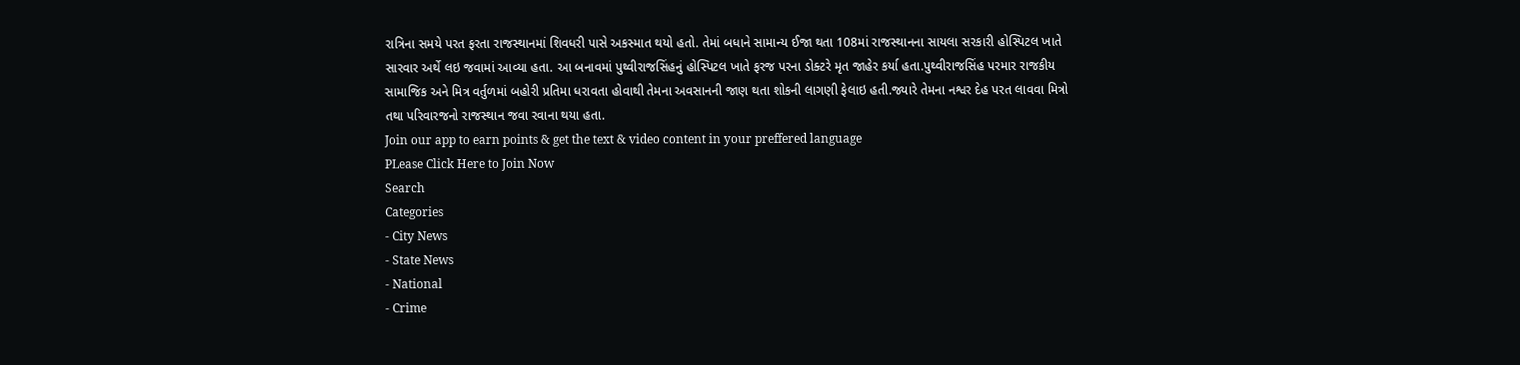રાત્રિના સમયે પરત ફરતા રાજસ્થાનમાં શિવધરી પાસે અકસ્માત થયો હતો. તેમાં બધાને સામાન્ય ઈજા થતા 108માં રાજસ્થાનના સાયલા સરકારી હોસ્પિટલ ખાતે સારવાર અર્થે લઇ જવામાં આવ્યા હતા. આ બનાવમાં પુથ્વીરાજસિંહનું હોસ્પિટલ ખાતે ફરજ પરના ડોક્ટરે મૃત જાહેર કર્યા હતા.પુથ્વીરાજસિંહ પરમાર રાજકીય સામાજિક અને મિત્ર વર્તુળમાં બહોરી પ્રતિમા ધરાવતા હોવાથી તેમના અવસાનની જાણ થતા શોકની લાગણી ફેલાઇ હતી.જ્યારે તેમના નશ્વર દેહ પરત લાવવા મિત્રો તથા પરિવારજનો રાજસ્થાન જવા રવાના થયા હતા.
Join our app to earn points & get the text & video content in your preffered language
PLease Click Here to Join Now
Search
Categories
- City News
- State News
- National
- Crime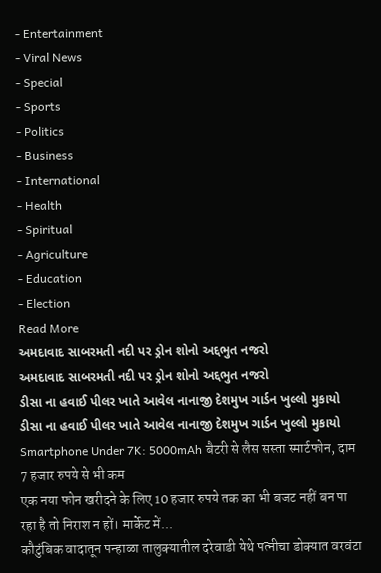- Entertainment
- Viral News
- Special
- Sports
- Politics
- Business
- International
- Health
- Spiritual
- Agriculture
- Education
- Election
Read More
અમદાવાદ સાબરમતી નદી પર ડ્રોન શોનો અદ્દભુત નજરો
અમદાવાદ સાબરમતી નદી પર ડ્રોન શોનો અદ્દભુત નજરો
ડીસા ના હવાઈ પીલર ખાતે આવેલ નાનાજી દેશમુખ ગાર્ડન ખુલ્લો મુકાયો
ડીસા ના હવાઈ પીલર ખાતે આવેલ નાનાજી દેશમુખ ગાર્ડન ખુલ્લો મુકાયો
Smartphone Under 7K: 5000mAh बैटरी से लैस सस्ता स्मार्टफोन, दाम 7 हजार रुपये से भी कम
एक नया फोन खरीदने के लिए 10 हजार रुपये तक का भी बजट नहीं बन पा रहा है तो निराश न हों। मार्केट में...
कौटुंबिक वादातून पन्हाळा तालुक्यातील दरेवाडी येथे पत्नीचा डोक्यात वरवंटा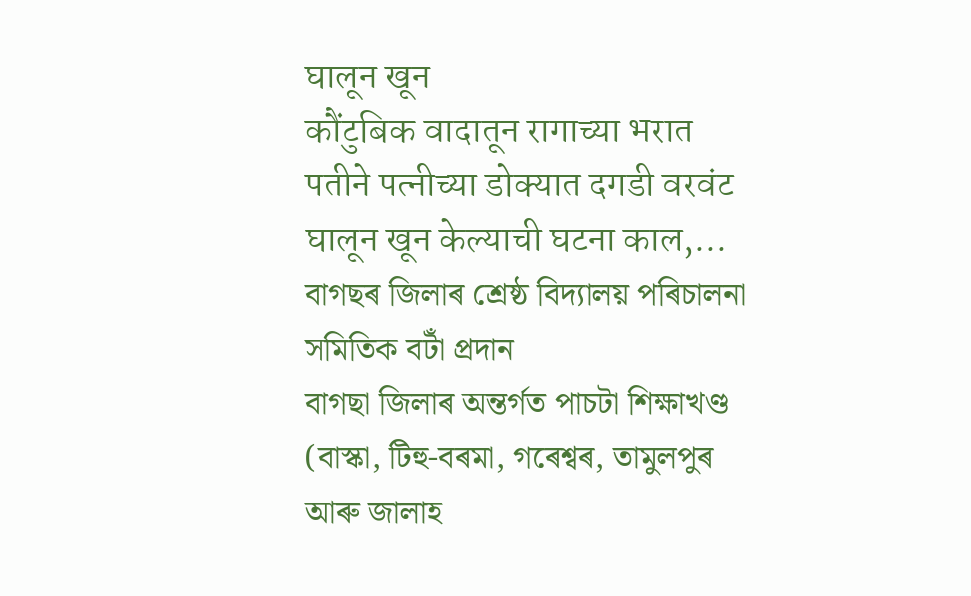घालून खून
कौंटुबिक वादातून रागाच्या भरात पतीने पत्नीच्या डोक्यात दगडी वरवंट घालून खून केल्याची घटना काल,...
বাগছৰ জিলাৰ শ্ৰেষ্ঠ বিদ্যালয় পৰিচালনা সমিতিক বটাঁ প্ৰদান
বাগছা জিলাৰ অন্তৰ্গত পাচটা শিক্ষাখণ্ড (বাস্কা, টিহু-বৰমা, গৰেশ্বৰ, তামুলপুৰ আৰু জালাহ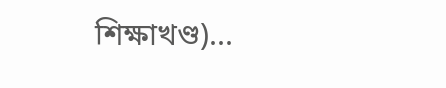শিক্ষাখণ্ড)...